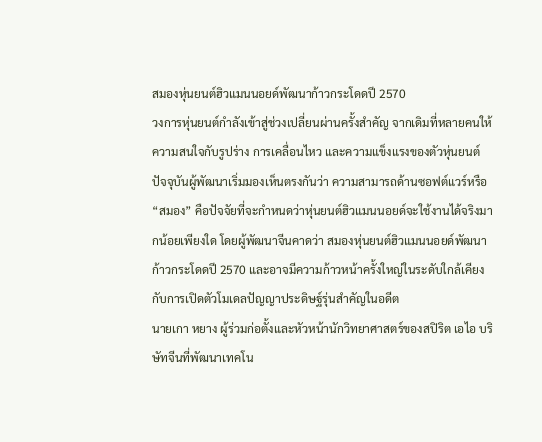สมองหุ่นยนต์ฮิวแมนนอยด์พัฒนาก้าวกระโดดปี 2570
วงการหุ่นยนต์กำลังเข้าสู่ช่วงเปลี่ยนผ่านครั้งสำคัญ จากเดิมที่หลายคนให้ความสนใจกับรูปร่าง การเคลื่อนไหว และความแข็งแรงของตัวหุ่นยนต์ ปัจจุบันผู้พัฒนาเริ่มมองเห็นตรงกันว่า ความสามารถด้านซอฟต์แวร์หรือ “สมอง” คือปัจจัยที่จะกำหนดว่าหุ่นยนต์ฮิวแมนนอยด์จะใช้งานได้จริงมากน้อยเพียงใด โดยผู้พัฒนาจีนคาดว่า สมองหุ่นยนต์ฮิวแมนนอยด์พัฒนาก้าวกระโดดปี 2570 และอาจมีความก้าวหน้าครั้งใหญ่ในระดับใกล้เคียงกับการเปิดตัวโมเดลปัญญาประดิษฐ์รุ่นสำคัญในอดีต
นายเกา หยาง ผู้ร่วมก่อตั้งและหัวหน้านักวิทยาศาสตร์ของสปิริต เอไอ บริษัทจีนที่พัฒนาเทคโน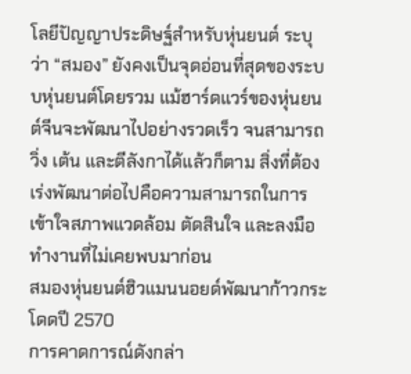โลยีปัญญาประดิษฐ์สำหรับหุ่นยนต์ ระบุว่า “สมอง” ยังคงเป็นจุดอ่อนที่สุดของระบบหุ่นยนต์โดยรวม แม้ฮาร์ดแวร์ของหุ่นยนต์จีนจะพัฒนาไปอย่างรวดเร็ว จนสามารถวิ่ง เต้น และตีลังกาได้แล้วก็ตาม สิ่งที่ต้องเร่งพัฒนาต่อไปคือความสามารถในการเข้าใจสภาพแวดล้อม ตัดสินใจ และลงมือทำงานที่ไม่เคยพบมาก่อน
สมองหุ่นยนต์ฮิวแมนนอยด์พัฒนาก้าวกระโดดปี 2570
การคาดการณ์ดังกล่า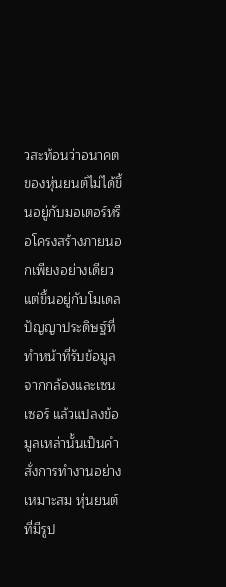วสะท้อนว่าอนาคตของหุ่นยนต์ไม่ได้ขึ้นอยู่กับมอเตอร์หรือโครงสร้างภายนอกเพียงอย่างเดียว แต่ขึ้นอยู่กับโมเดลปัญญาประดิษฐ์ที่ทำหน้าที่รับข้อมูลจากกล้องและเซนเซอร์ แล้วแปลงข้อมูลเหล่านั้นเป็นคำสั่งการทำงานอย่างเหมาะสม หุ่นยนต์ที่มีรูป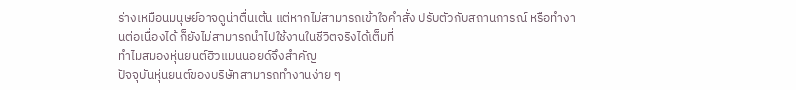ร่างเหมือนมนุษย์อาจดูน่าตื่นเต้น แต่หากไม่สามารถเข้าใจคำสั่ง ปรับตัวกับสถานการณ์ หรือทำงานต่อเนื่องได้ ก็ยังไม่สามารถนำไปใช้งานในชีวิตจริงได้เต็มที่
ทำไมสมองหุ่นยนต์ฮิวแมนนอยด์จึงสำคัญ
ปัจจุบันหุ่นยนต์ของบริษัทสามารถทำงานง่าย ๆ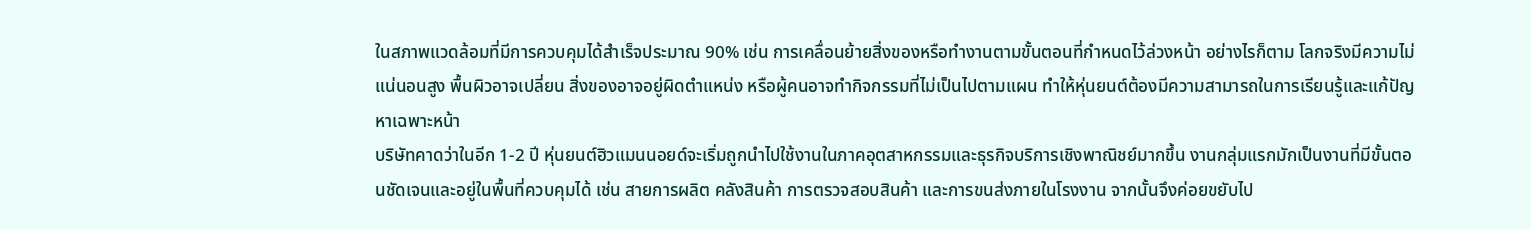ในสภาพแวดล้อมที่มีการควบคุมได้สำเร็จประมาณ 90% เช่น การเคลื่อนย้ายสิ่งของหรือทำงานตามขั้นตอนที่กำหนดไว้ล่วงหน้า อย่างไรก็ตาม โลกจริงมีความไม่แน่นอนสูง พื้นผิวอาจเปลี่ยน สิ่งของอาจอยู่ผิดตำแหน่ง หรือผู้คนอาจทำกิจกรรมที่ไม่เป็นไปตามแผน ทำให้หุ่นยนต์ต้องมีความสามารถในการเรียนรู้และแก้ปัญหาเฉพาะหน้า
บริษัทคาดว่าในอีก 1-2 ปี หุ่นยนต์ฮิวแมนนอยด์จะเริ่มถูกนำไปใช้งานในภาคอุตสาหกรรมและธุรกิจบริการเชิงพาณิชย์มากขึ้น งานกลุ่มแรกมักเป็นงานที่มีขั้นตอนชัดเจนและอยู่ในพื้นที่ควบคุมได้ เช่น สายการผลิต คลังสินค้า การตรวจสอบสินค้า และการขนส่งภายในโรงงาน จากนั้นจึงค่อยขยับไป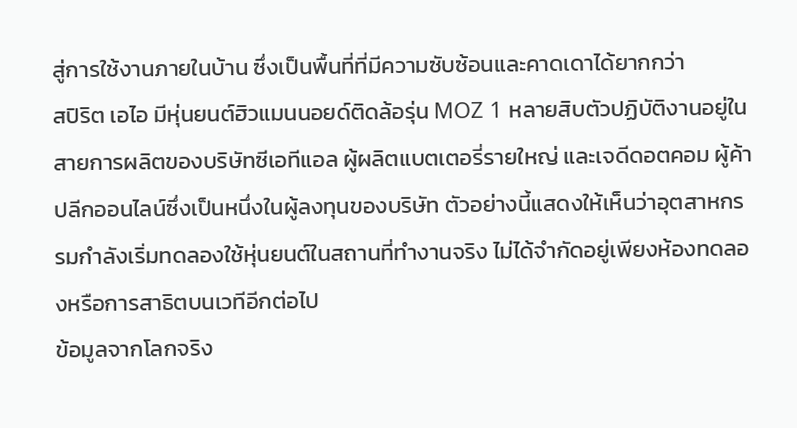สู่การใช้งานภายในบ้าน ซึ่งเป็นพื้นที่ที่มีความซับซ้อนและคาดเดาได้ยากกว่า
สปิริต เอไอ มีหุ่นยนต์ฮิวแมนนอยด์ติดล้อรุ่น MOZ 1 หลายสิบตัวปฏิบัติงานอยู่ในสายการผลิตของบริษัทซีเอทีแอล ผู้ผลิตแบตเตอรี่รายใหญ่ และเจดีดอตคอม ผู้ค้าปลีกออนไลน์ซึ่งเป็นหนึ่งในผู้ลงทุนของบริษัท ตัวอย่างนี้แสดงให้เห็นว่าอุตสาหกรรมกำลังเริ่มทดลองใช้หุ่นยนต์ในสถานที่ทำงานจริง ไม่ได้จำกัดอยู่เพียงห้องทดลองหรือการสาธิตบนเวทีอีกต่อไป
ข้อมูลจากโลกจริง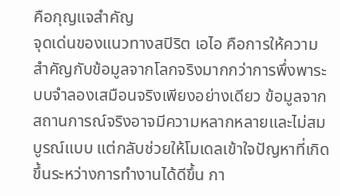คือกุญแจสำคัญ
จุดเด่นของแนวทางสปิริต เอไอ คือการให้ความสำคัญกับข้อมูลจากโลกจริงมากกว่าการพึ่งพาระบบจำลองเสมือนจริงเพียงอย่างเดียว ข้อมูลจากสถานการณ์จริงอาจมีความหลากหลายและไม่สมบูรณ์แบบ แต่กลับช่วยให้โมเดลเข้าใจปัญหาที่เกิดขึ้นระหว่างการทำงานได้ดีขึ้น กา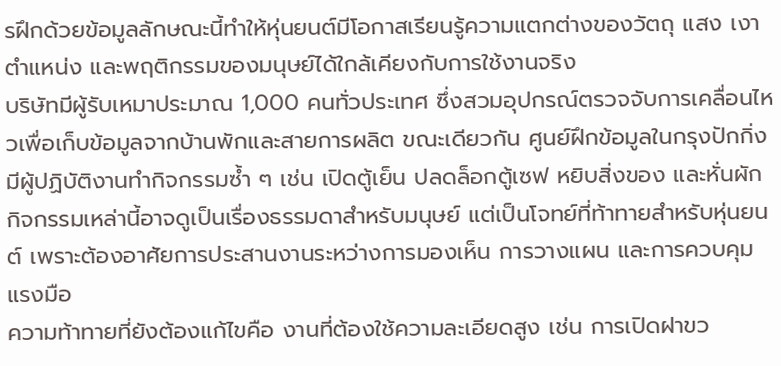รฝึกด้วยข้อมูลลักษณะนี้ทำให้หุ่นยนต์มีโอกาสเรียนรู้ความแตกต่างของวัตถุ แสง เงา ตำแหน่ง และพฤติกรรมของมนุษย์ได้ใกล้เคียงกับการใช้งานจริง
บริษัทมีผู้รับเหมาประมาณ 1,000 คนทั่วประเทศ ซึ่งสวมอุปกรณ์ตรวจจับการเคลื่อนไหวเพื่อเก็บข้อมูลจากบ้านพักและสายการผลิต ขณะเดียวกัน ศูนย์ฝึกข้อมูลในกรุงปักกิ่งมีผู้ปฏิบัติงานทำกิจกรรมซ้ำ ๆ เช่น เปิดตู้เย็น ปลดล็อกตู้เซฟ หยิบสิ่งของ และหั่นผัก กิจกรรมเหล่านี้อาจดูเป็นเรื่องธรรมดาสำหรับมนุษย์ แต่เป็นโจทย์ที่ท้าทายสำหรับหุ่นยนต์ เพราะต้องอาศัยการประสานงานระหว่างการมองเห็น การวางแผน และการควบคุมแรงมือ
ความท้าทายที่ยังต้องแก้ไขคือ งานที่ต้องใช้ความละเอียดสูง เช่น การเปิดฝาขว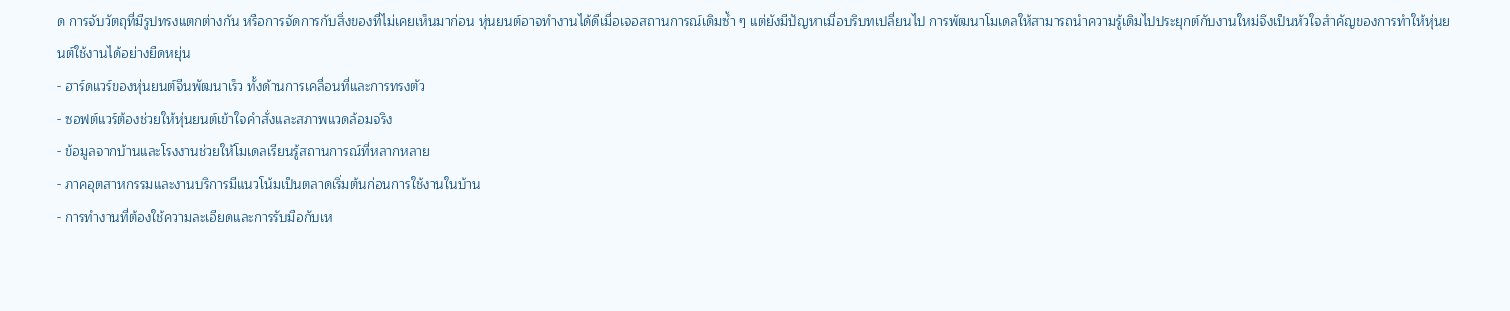ด การจับวัตถุที่มีรูปทรงแตกต่างกัน หรือการจัดการกับสิ่งของที่ไม่เคยเห็นมาก่อน หุ่นยนต์อาจทำงานได้ดีเมื่อเจอสถานการณ์เดิมซ้ำ ๆ แต่ยังมีปัญหาเมื่อบริบทเปลี่ยนไป การพัฒนาโมเดลให้สามารถนำความรู้เดิมไปประยุกต์กับงานใหม่จึงเป็นหัวใจสำคัญของการทำให้หุ่นยนต์ใช้งานได้อย่างยืดหยุ่น
- ฮาร์ดแวร์ของหุ่นยนต์จีนพัฒนาเร็ว ทั้งด้านการเคลื่อนที่และการทรงตัว
- ซอฟต์แวร์ต้องช่วยให้หุ่นยนต์เข้าใจคำสั่งและสภาพแวดล้อมจริง
- ข้อมูลจากบ้านและโรงงานช่วยให้โมเดลเรียนรู้สถานการณ์ที่หลากหลาย
- ภาคอุตสาหกรรมและงานบริการมีแนวโน้มเป็นตลาดเริ่มต้นก่อนการใช้งานในบ้าน
- การทำงานที่ต้องใช้ความละเอียดและการรับมือกับเห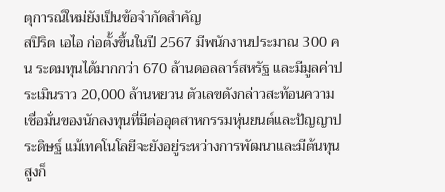ตุการณ์ใหม่ยังเป็นข้อจำกัดสำคัญ
สปิริต เอไอ ก่อตั้งขึ้นในปี 2567 มีพนักงานประมาณ 300 คน ระดมทุนได้มากกว่า 670 ล้านดอลลาร์สหรัฐ และมีมูลค่าประเมินราว 20,000 ล้านหยวน ตัวเลขดังกล่าวสะท้อนความเชื่อมั่นของนักลงทุนที่มีต่ออุตสาหกรรมหุ่นยนต์และปัญญาประดิษฐ์ แม้เทคโนโลยีจะยังอยู่ระหว่างการพัฒนาและมีต้นทุนสูงก็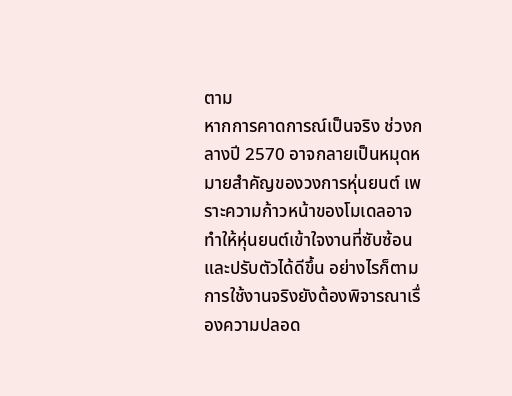ตาม
หากการคาดการณ์เป็นจริง ช่วงกลางปี 2570 อาจกลายเป็นหมุดหมายสำคัญของวงการหุ่นยนต์ เพราะความก้าวหน้าของโมเดลอาจทำให้หุ่นยนต์เข้าใจงานที่ซับซ้อนและปรับตัวได้ดีขึ้น อย่างไรก็ตาม การใช้งานจริงยังต้องพิจารณาเรื่องความปลอด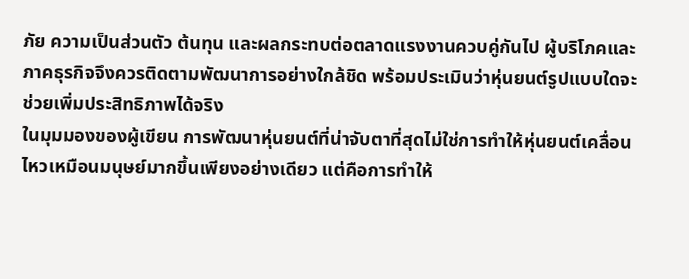ภัย ความเป็นส่วนตัว ต้นทุน และผลกระทบต่อตลาดแรงงานควบคู่กันไป ผู้บริโภคและภาคธุรกิจจึงควรติดตามพัฒนาการอย่างใกล้ชิด พร้อมประเมินว่าหุ่นยนต์รูปแบบใดจะช่วยเพิ่มประสิทธิภาพได้จริง
ในมุมมองของผู้เขียน การพัฒนาหุ่นยนต์ที่น่าจับตาที่สุดไม่ใช่การทำให้หุ่นยนต์เคลื่อนไหวเหมือนมนุษย์มากขึ้นเพียงอย่างเดียว แต่คือการทำให้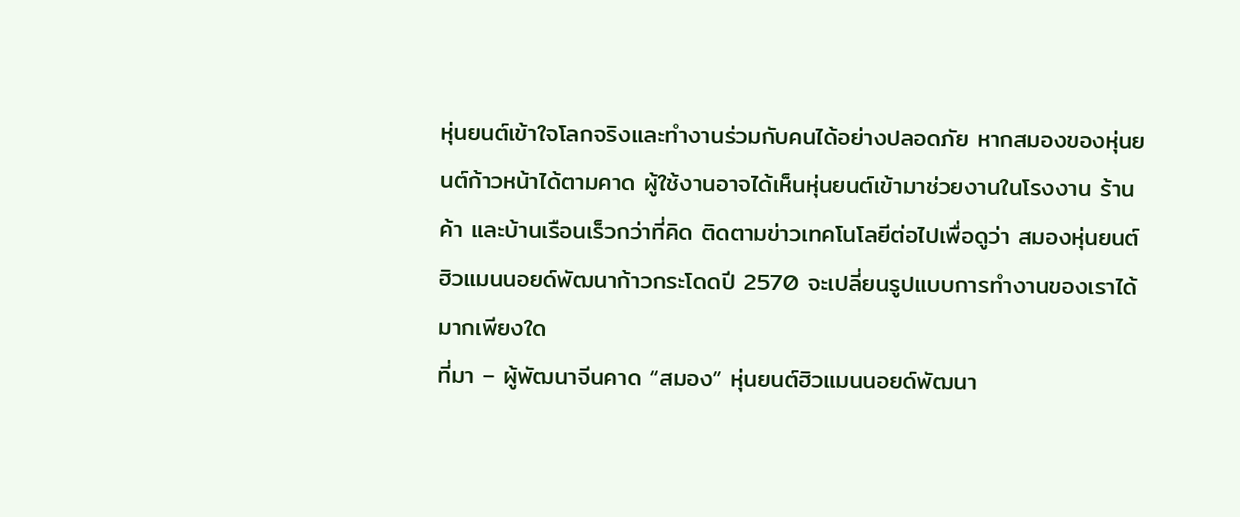หุ่นยนต์เข้าใจโลกจริงและทำงานร่วมกับคนได้อย่างปลอดภัย หากสมองของหุ่นยนต์ก้าวหน้าได้ตามคาด ผู้ใช้งานอาจได้เห็นหุ่นยนต์เข้ามาช่วยงานในโรงงาน ร้านค้า และบ้านเรือนเร็วกว่าที่คิด ติดตามข่าวเทคโนโลยีต่อไปเพื่อดูว่า สมองหุ่นยนต์ฮิวแมนนอยด์พัฒนาก้าวกระโดดปี 2570 จะเปลี่ยนรูปแบบการทำงานของเราได้มากเพียงใด
ที่มา – ผู้พัฒนาจีนคาด “สมอง” หุ่นยนต์ฮิวแมนนอยด์พัฒนา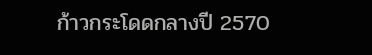ก้าวกระโดดกลางปี 2570